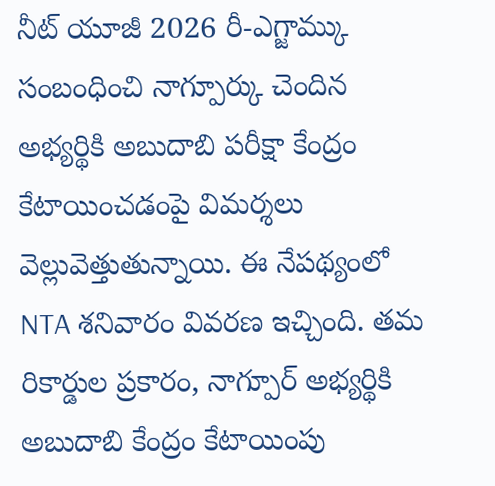నీట్ యూజీ 2026 రీ-ఎగ్జామ్కు సంబంధించి నాగ్పూర్కు చెందిన అభ్యర్థికి అబుదాబి పరీక్షా కేంద్రం కేటాయించడంపై విమర్శలు వెల్లువెత్తుతున్నాయి. ఈ నేపథ్యంలో NTA శనివారం వివరణ ఇచ్చింది. తమ రికార్డుల ప్రకారం, నాగ్పూర్ అభ్యర్థికి అబుదాబి కేంద్రం కేటాయింపు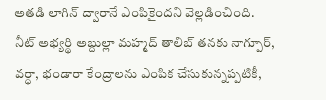అతడి లాగిన్ ద్వారానే ఎంపికైందని వెల్లడించింది.
నీట్ అభ్యర్థి అబ్దుల్లా మహ్మద్ తాలిబ్ తనకు నాగ్పూర్, వర్ధా, భండారా కేంద్రాలను ఎంపిక చేసుకున్నప్పటికీ,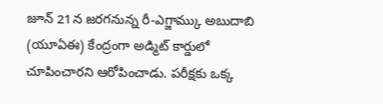జూన్ 21న జరగనున్న రీ-ఎగ్జామ్కు అబుదాబి (యూఏఈ) కేంద్రంగా అడ్మిట్ కార్డులో చూపించారని ఆరోపించాడు. పరీక్షకు ఒక్క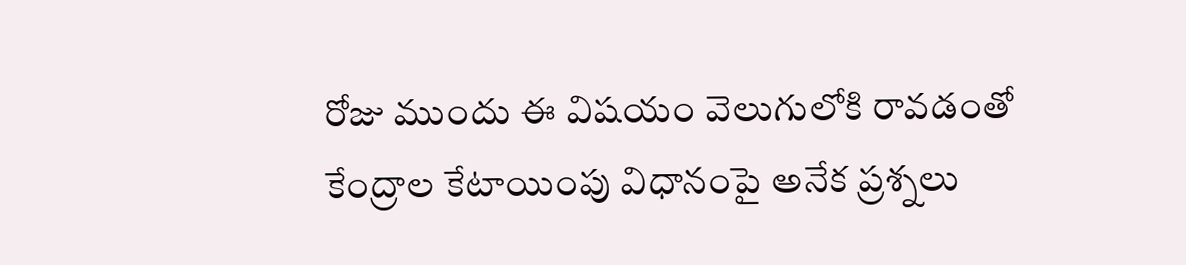రోజు ముందు ఈ విషయం వెలుగులోకి రావడంతో కేంద్రాల కేటాయింపు విధానంపై అనేక ప్రశ్నలు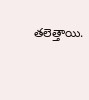తలెత్తాయి.